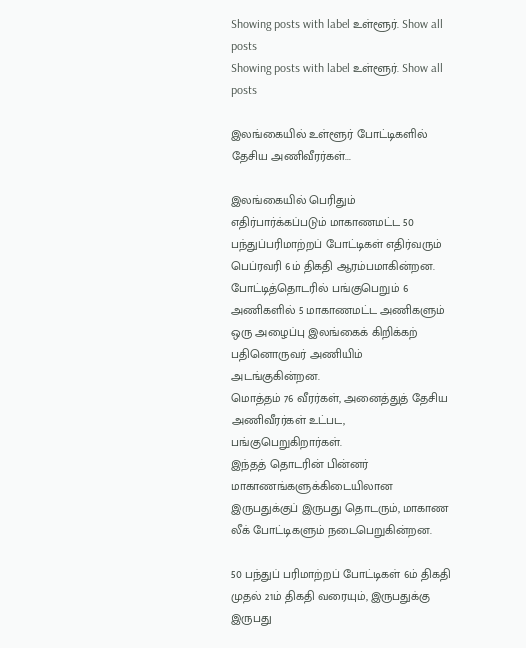Showing posts with label உள்ளூர். Show all posts
Showing posts with label உள்ளூர். Show all posts

இலங்கையில் உள்ளூர் போட்டிகளில் தேசிய அணிவீரர்கள்...

இலங்கையில் பெரிதும் எதிர்பார்க்கப்படும் மாகாணமட்ட 50  பந்துப்பரிமாற்றப் போட்டிகள் எதிர்வரும் பெப்ரவரி 6ம் திகதி ஆரம்பமாகின்றன.
போட்டித்தொடரில் பங்குபெறும் 6 அணிகளில் 5 மாகாணமட்ட அணிகளும் ஒரு அழைப்பு இலங்கைக் கிறிக்கற் பதினொருவர் அணியிம் அடங்குகின்றன.
மொத்தம் 76 வீரர்கள், அனைத்துத் தேசிய அணிவீரர்கள் உட்பட, பங்குபெறுகிறார்கள்.
இந்தத் தொடரின் பின்னர் மாகாணங்களுக்கிடையிலான இருபதுக்குப் இருபது தொடரும், மாகாண லீக் போட்டிகளும் நடைபெறுகின்றன.

50 பந்துப் பரிமாற்றப் போட்டிகள் 6ம் திகதி முதல் 21ம் திகதி வரையும், இருபதுக்கு இருபது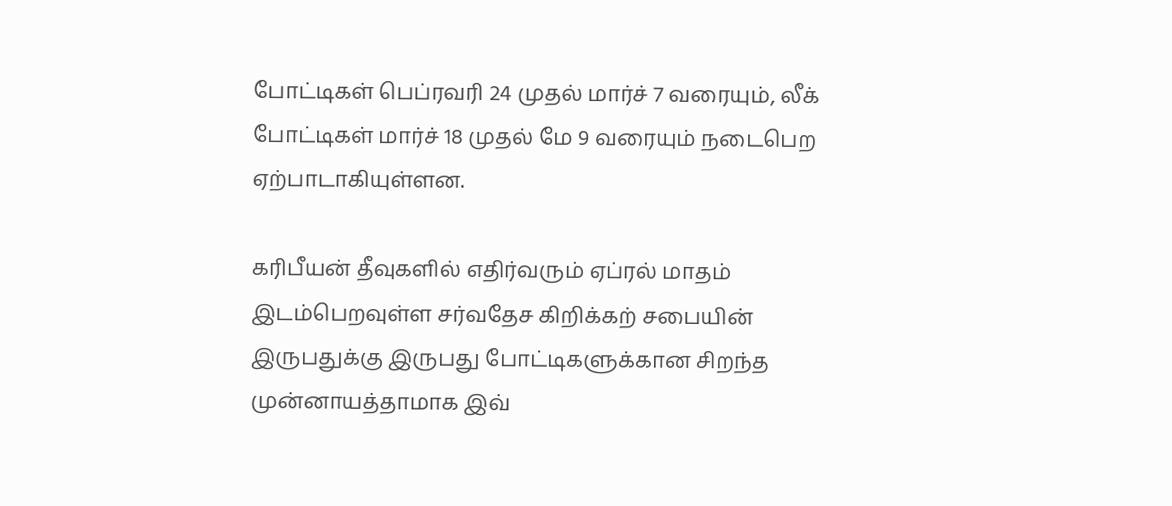போட்டிகள் பெப்ரவரி 24 முதல் மார்ச் 7 வரையும், லீக் போட்டிகள் மார்ச் 18 முதல் மே 9 வரையும் நடைபெற ஏற்பாடாகியுள்ளன.

கரிபீயன் தீவுகளில் எதிர்வரும் ஏப்ரல் மாதம் இடம்பெறவுள்ள சர்வதேச கிறிக்கற் சபையின் இருபதுக்கு இருபது போட்டிகளுக்கான சிறந்த முன்னாயத்தாமாக இவ்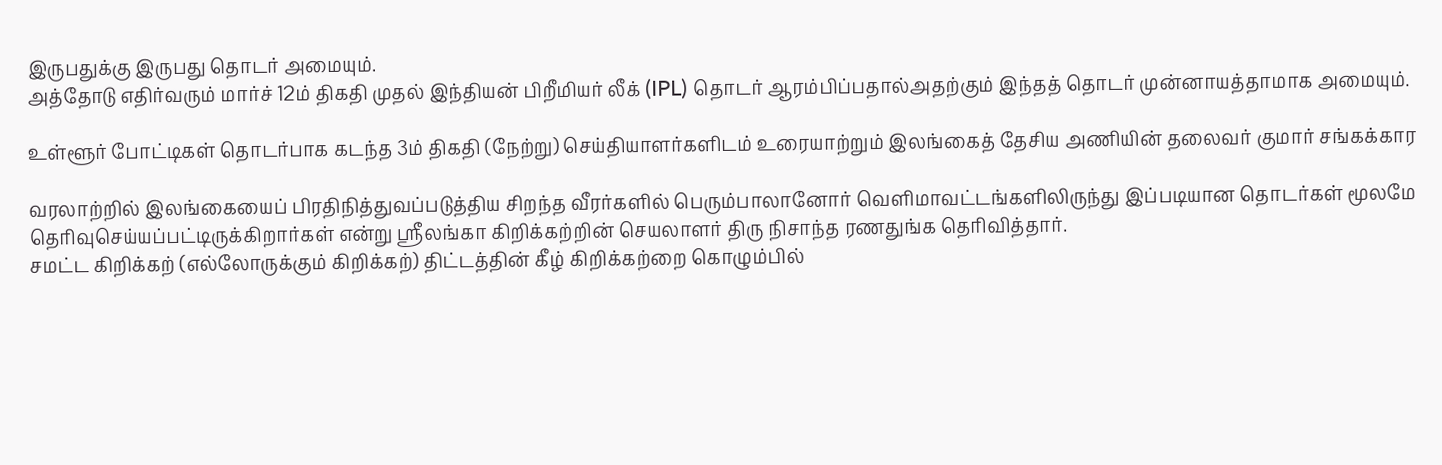இருபதுக்கு இருபது தொடர் அமையும்.
அத்தோடு எதிர்வரும் மார்ச் 12ம் திகதி முதல் இந்தியன் பிறீமியர் லீக் (IPL) தொடர் ஆரம்பிப்பதால்அதற்கும் இந்தத் தொடர் முன்னாயத்தாமாக அமையும்.

உள்ளூர் போட்டிகள் தொடர்பாக கடந்த 3ம் திகதி (நேற்று) செய்தியாளர்களிடம் உரையாற்றும் இலங்கைத் தேசிய அணியின் தலைவர் குமார் சங்கக்கார

வரலாற்றில் இலங்கையைப் பிரதிநித்துவப்படுத்திய சிறந்த வீரர்களில் பெரும்பாலானோர் வெளிமாவட்டங்களிலிருந்து இப்படியான தொடர்கள் மூலமே தெரிவுசெய்யப்பட்டிருக்கிறார்கள் என்று ஸ்ரீலங்கா கிறிக்கற்றின் செயலாளர் திரு நிசாந்த ரணதுங்க தெரிவித்தார்.
சமட்ட கிறிக்கற் (எல்லோருக்கும் கிறிக்கற்) திட்டத்தின் கீழ் கிறிக்கற்றை கொழும்பில்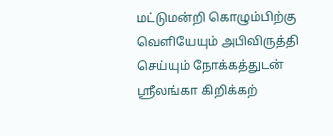மட்டுமன்றி கொழும்பிற்கு வெளியேயும் அபிவிருத்தி செய்யும் நோக்கத்துடன் ஸ்ரீலங்கா கிறிக்கற்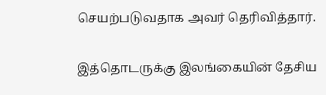செயற்படுவதாக அவர் தெரிவித்தார்.

இத்தொடருக்கு இலங்கையின் தேசிய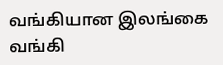வங்கியான இலங்கை வங்கி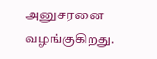அனுசரனை வழங்குகிறது.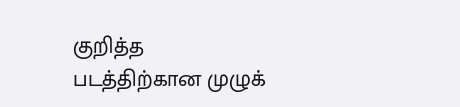குறித்த படத்திற்கான முழுக்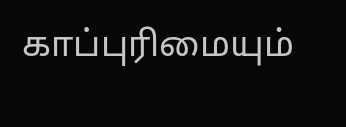காப்புரிமையும்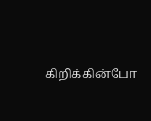கிறிக்கின்போ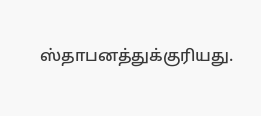ஸ்தாபனத்துக்குரியது.